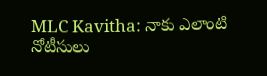MLC Kavitha: నాకు ఎలాంటి నోటీసులు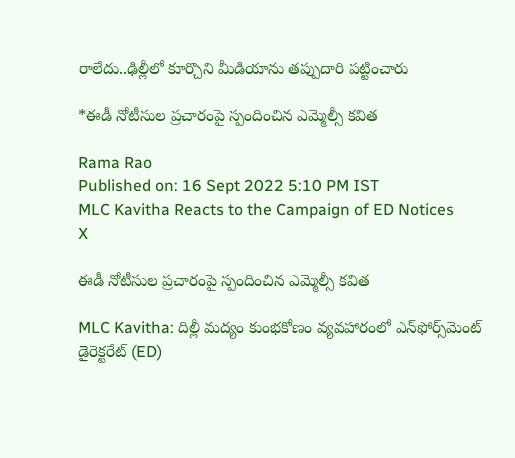రాలేదు..ఢిల్లీలో కూర్చొని మీడియాను తప్పుదారి పట్టించారు

*ఈడీ నోటీసుల ప్రచారంపై స్పందించిన ఎమ్మెల్సీ కవిత

Rama Rao
Published on: 16 Sept 2022 5:10 PM IST
MLC Kavitha Reacts to the Campaign of ED Notices
X

ఈడీ నోటీసుల ప్రచారంపై స్పందించిన ఎమ్మెల్సీ కవిత

MLC Kavitha: దిల్లీ మద్యం కుంభకోణం వ్యవహారంలో ఎన్‌ఫోర్స్‌మెంట్‌ డైరెక్టరేట్‌ (ED)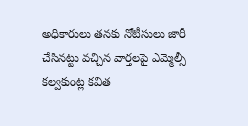అధికారులు తనకు నోటీసులు జారీ చేసినట్టు వచ్చిన వార్తలపై ఎమ్మెల్సీ కల్వకుంట్ల కవిత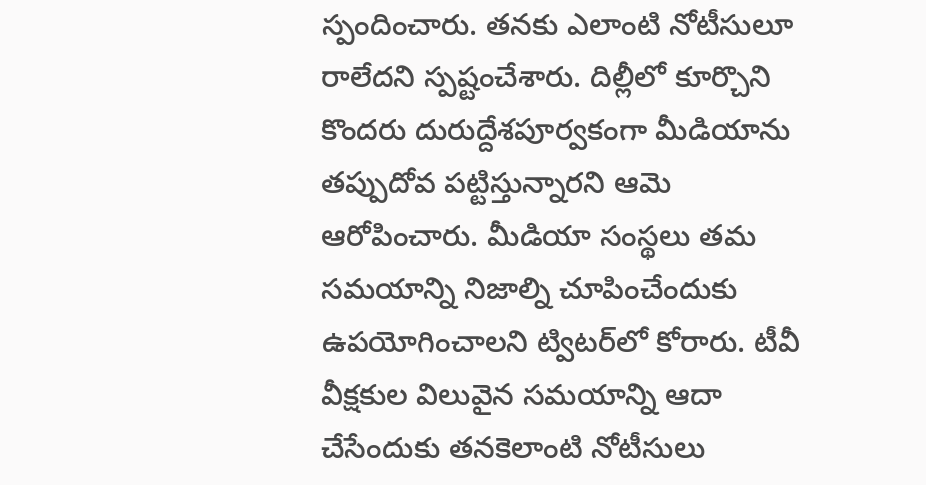స్పందించారు. తనకు ఎలాంటి నోటీసులూ రాలేదని స్పష్టంచేశారు. దిల్లీలో కూర్చొని కొందరు దురుద్దేశపూర్వకంగా మీడియాను తప్పుదోవ పట్టిస్తున్నారని ఆమె ఆరోపించారు. మీడియా సంస్థలు తమ సమయాన్ని నిజాల్ని చూపించేందుకు ఉపయోగించాలని ట్విటర్‌లో కోరారు. టీవీ వీక్షకుల విలువైన సమయాన్ని ఆదా చేసేందుకు తనకెలాంటి నోటీసులు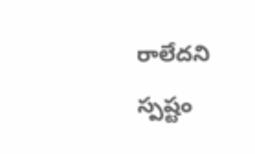రాలేదని స్పష్టం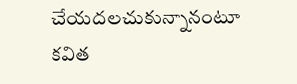చేయదలచుకున్నానంటూ కవిత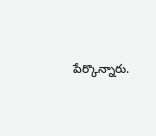పేర్కొన్నారు.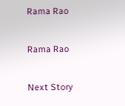Rama Rao

Rama Rao

Next Story